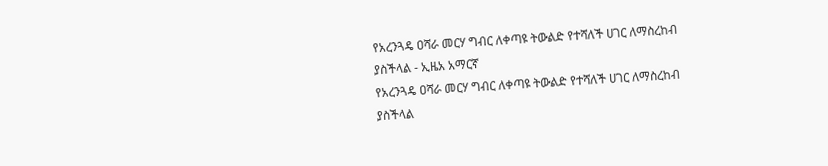የአረንጓዴ ዐሻራ መርሃ ግብር ለቀጣዩ ትውልድ የተሻለች ሀገር ለማስረከብ ያስችላል - ኢዜአ አማርኛ
የአረንጓዴ ዐሻራ መርሃ ግብር ለቀጣዩ ትውልድ የተሻለች ሀገር ለማስረከብ ያስችላል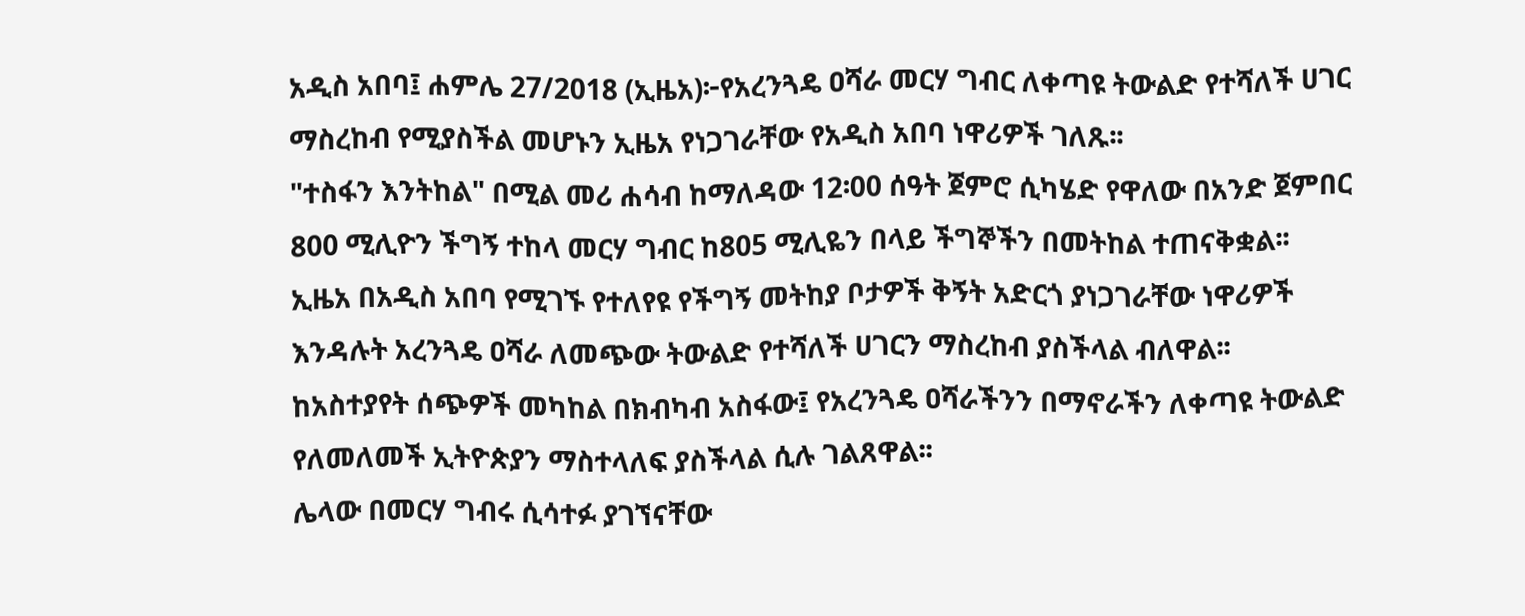አዲስ አበባ፤ ሐምሌ 27/2018 (ኢዜአ)፦የአረንጓዴ ዐሻራ መርሃ ግብር ለቀጣዩ ትውልድ የተሻለች ሀገር ማስረከብ የሚያስችል መሆኑን ኢዜአ የነጋገራቸው የአዲስ አበባ ነዋሪዎች ገለጹ፡፡
"ተስፋን እንትከል" በሚል መሪ ሐሳብ ከማለዳው 12፡00 ሰዓት ጀምሮ ሲካሄድ የዋለው በአንድ ጀምበር 800 ሚሊዮን ችግኝ ተከላ መርሃ ግብር ከ805 ሚሊዬን በላይ ችግኞችን በመትከል ተጠናቅቋል፡፡
ኢዜአ በአዲስ አበባ የሚገኙ የተለየዩ የችግኝ መትከያ ቦታዎች ቅኝት አድርጎ ያነጋገራቸው ነዋሪዎች እንዳሉት አረንጓዴ ዐሻራ ለመጭው ትውልድ የተሻለች ሀገርን ማስረከብ ያስችላል ብለዋል፡፡
ከአስተያየት ሰጭዎች መካከል በክብካብ አስፋው፤ የአረንጓዴ ዐሻራችንን በማኖራችን ለቀጣዩ ትውልድ የለመለመች ኢትዮጵያን ማስተላለፍ ያስችላል ሲሉ ገልጸዋል፡፡
ሌላው በመርሃ ግብሩ ሲሳተፉ ያገኘናቸው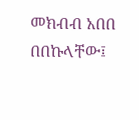መክብብ አበበ በበኩላቸው፤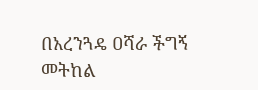በአረንጓዴ ዐሻራ ችግኝ መትከል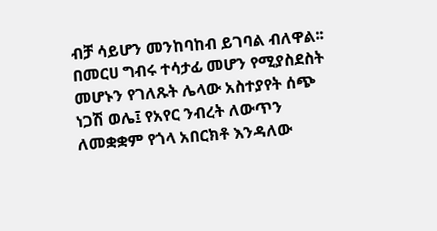ብቻ ሳይሆን መንከባከብ ይገባል ብለዋል፡፡
በመርሀ ግብሩ ተሳታፊ መሆን የሚያስደስት መሆኑን የገለጹት ሌላው አስተያየት ሰጭ ነጋሽ ወሌ፤ የአየር ንብረት ለውጥን ለመቋቋም የጎላ አበርክቶ እንዳለው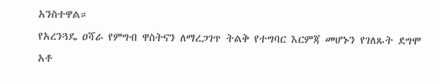አንስተዋል።
የአረንጓዴ ዐሻራ የምግብ ዋስትናን ለማረጋገጥ ትልቅ የተግባር እርምጃ መሆኑን የገለጹት ደግሞ አቶ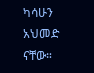ካሳሁን አህመድ ናቸው።